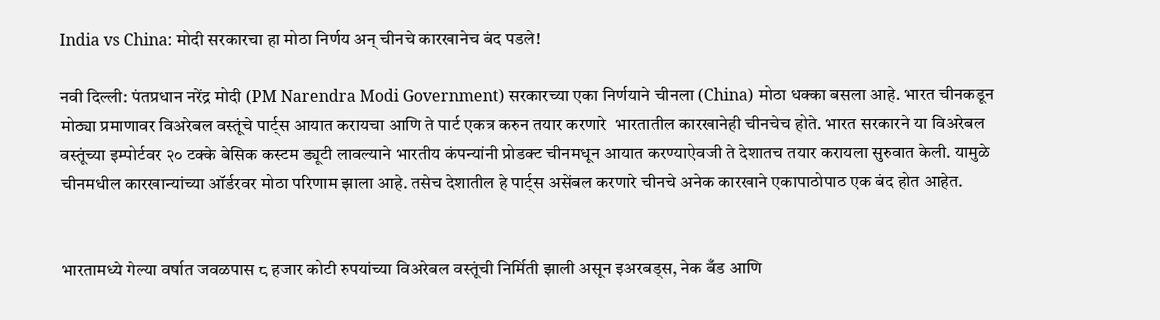India vs China: मोदी सरकारचा हा मोठा निर्णय अन् चीनचे कारखानेच बंद पडले!

नवी दिल्ली: पंतप्रधान नरेंद्र मोदी (PM Narendra Modi Government) सरकारच्या एका निर्णयाने चीनला (China) मोठा धक्का बसला आहे. भारत चीनकडून मोठ्या प्रमाणावर विअरेबल वस्तूंचे पार्ट्स आयात करायचा आणि ते पार्ट एकत्र करुन तयार करणारे  भारतातील कारखानेही चीनचेच होते. भारत सरकारने या विअरेबल वस्तूंच्या इम्पोर्टवर २० टक्के बेसिक कस्टम ड्यूटी लावल्याने भारतीय कंपन्यांनी प्रोडक्ट चीनमधून आयात करण्याऐवजी ते देशातच तयार करायला सुरुवात केली. यामुळे चीनमधील कारखान्यांच्या ऑर्डरवर मोठा परिणाम झाला आहे. तसेच देशातील हे पार्ट्स असेंबल करणारे चीनचे अनेक कारखाने एकापाठोपाठ एक बंद होत आहेत.


भारतामध्ये गेल्या वर्षात जवळपास ८ हजार कोटी रुपयांच्या विअरेबल वस्तूंची निर्मिती झाली असून इअरबड्स, नेक बँड आणि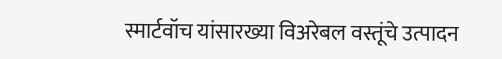स्मार्टवॉच यांसारख्या विअरेबल वस्तूंचे उत्पादन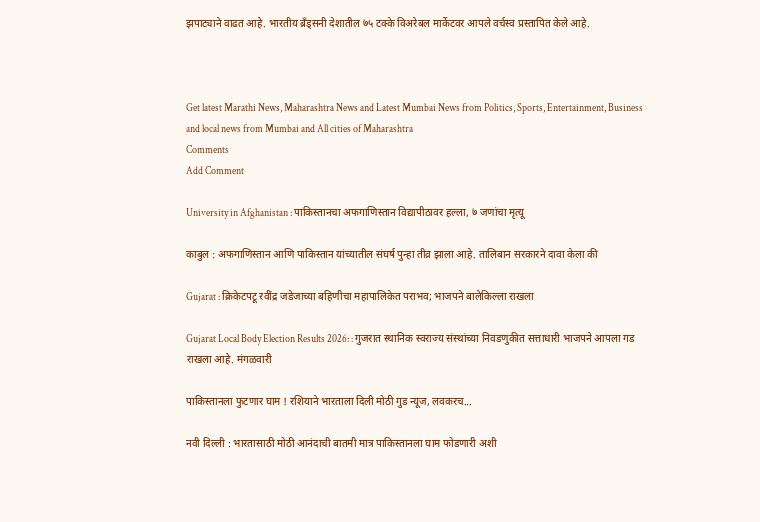झपाट्याने वाढत आहे. भारतीय ब्रँड्सनी देशातील ७५ टक्के विअरेबल मार्केटवर आपले वर्चस्व प्रस्तापित केले आहे.



Get latest Marathi News, Maharashtra News and Latest Mumbai News from Politics, Sports, Entertainment, Business and local news from Mumbai and All cities of Maharashtra
Comments
Add Comment

University in Afghanistan : पाकिस्तानचा अफगाणिस्तान विद्यापीठावर हल्ला, ७ जणांचा मृत्यू

काबुल : अफगाणिस्तान आणि पाकिस्तान यांच्यातील संघर्ष पुन्हा तीव्र झाला आहे. तालिबान सरकारने दावा केला की

Gujarat : क्रिकेटपटू रवींद्र जडेजाच्या बहिणीचा महापालिकेत पराभव; भाजपने बालेकिल्ला राखला

Gujarat Local Body Election Results 2026: : गुजरात स्थानिक स्वराज्य संस्थांच्या निवडणुकीत सत्ताधारी भाजपने आपला गड राखला आहे. मंगळवारी

पाकिस्तानला फुटणार घाम ! रशियाने भारताला दिली मोठी गुड न्यूज, लवकरच...

नवी दिल्ली : भारतासाठी मोठी आनंदाची बातमी मात्र पाकिस्तानला घाम फोडणारी अशी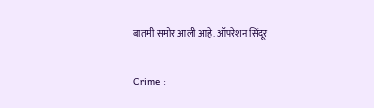बातमी समोर आली आहे. ऑपरेशन सिंदूर

Crime :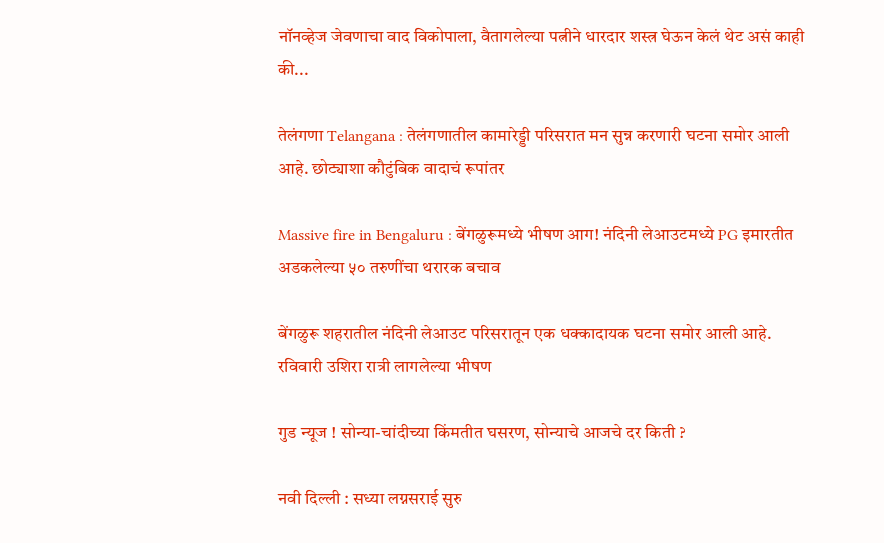नॉनव्हेज जेवणाचा वाद विकोपाला, वैतागलेल्या पत्नीने धारदार शस्त्र घेऊन केलं थेट असं काही की...

तेलंगणा Telangana : तेलंगणातील कामारेड्डी परिसरात मन सुन्न करणारी घटना समोर आली आहे. छोट्याशा कौटुंबिक वादाचं रूपांतर

Massive fire in Bengaluru : बेंगळुरूमध्ये भीषण आग! नंदिनी लेआउटमध्ये PG इमारतीत अडकलेल्या ५० तरुणींचा थरारक बचाव

बेंगळुरू शहरातील नंदिनी लेआउट परिसरातून एक धक्कादायक घटना समोर आली आहे. रविवारी उशिरा रात्री लागलेल्या भीषण

गुड न्यूज ! सोन्या-चांदीच्या किंमतीत घसरण, सोन्याचे आजचे दर किती ?

नवी दिल्ली : सध्या लग्नसराई सुरु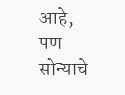आहे, पण सोन्याचे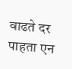वाढते दर पाहता एन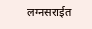लग्नसराईत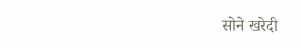सोने खरेदी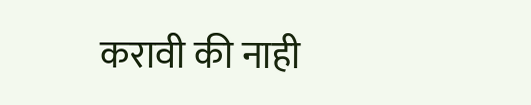करावी की नाही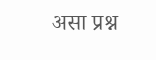असा प्रश्न